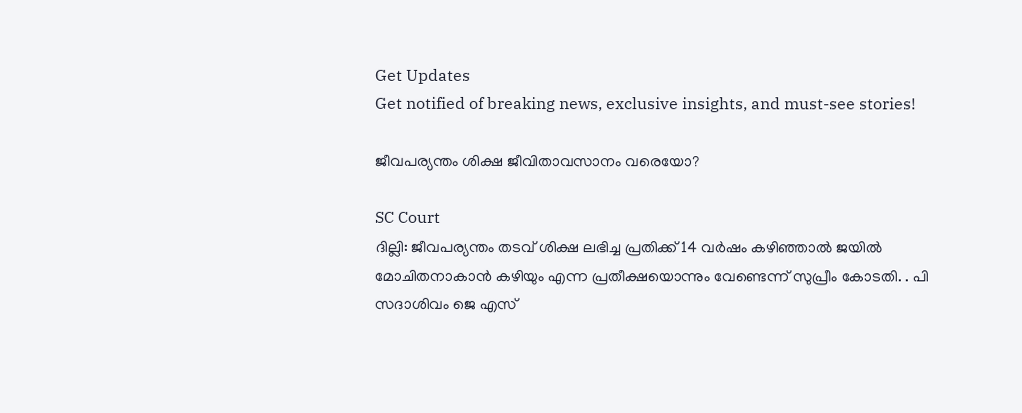Get Updates
Get notified of breaking news, exclusive insights, and must-see stories!

ജീവപര്യന്തം ശിക്ഷ ജീവിതാവസാനം വരെയോ?

SC Court
ദില്ലി: ജീവപര്യന്തം തടവ് ശിക്ഷ ലഭിച്ച പ്രതിക്ക് 14 വര്‍ഷം കഴിഞ്ഞാല്‍ ജയില്‍ മോചിതനാകാന്‍ കഴിയും എന്ന പ്രതീക്ഷയൊന്നും വേണ്ടെന്ന് സുപ്രീം കോടതി. . പി സദാശിവം ജെ എസ്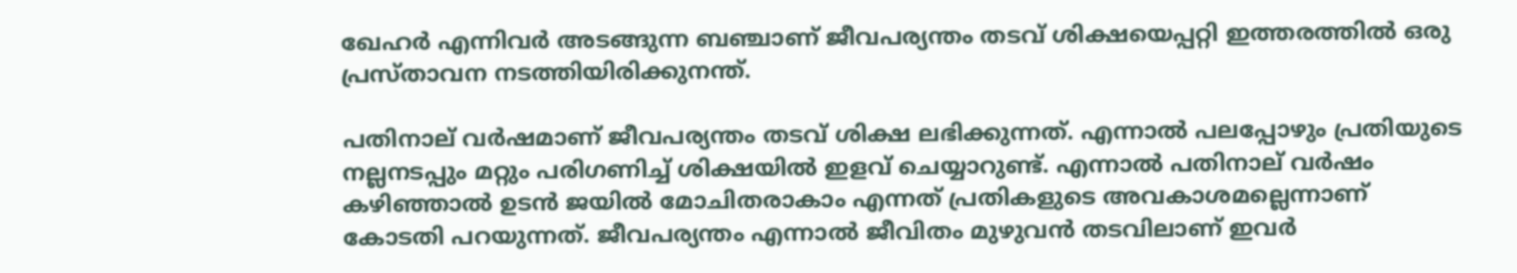ഖേഹര്‍ എന്നിവര്‍ അടങ്ങുന്ന ബഞ്ചാണ് ജീവപര്യന്തം തടവ് ശിക്ഷയെപ്പറ്റി ഇത്തരത്തില്‍ ഒരു പ്രസ്താവന നടത്തിയിരിക്കുനന്ത്.

പതിനാല് വര്‍ഷമാണ് ജീവപര്യന്തം തടവ് ശിക്ഷ ലഭിക്കുന്നത്. എന്നാല്‍ പലപ്പോഴും പ്രതിയുടെ നല്ലനടപ്പും മറ്റും പരിഗണിച്ച് ശിക്ഷയില്‍ ഇളവ് ചെയ്യാറുണ്ട്. എന്നാല്‍ പതിനാല് വര്‍ഷം കഴിഞ്ഞാല്‍ ഉടന്‍ ജയില്‍ മോചിതരാകാം എന്നത് പ്രതികളുടെ അവകാശമല്ലെന്നാണ് കോടതി പറയുന്നത്. ജീവപര്യന്തം എന്നാല്‍ ജീവിതം മുഴുവന്‍ തടവിലാണ് ഇവര്‍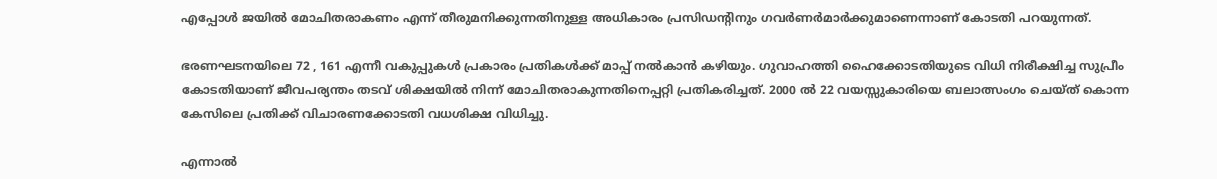എപ്പോള്‍ ജയില്‍ മോചിതരാകണം എന്ന് തീരുമനിക്കുന്നതിനുള്ള അധികാരം പ്രസിഡന്റിനും ഗവര്‍ണര്‍മാര്‍ക്കുമാണെന്നാണ് കോടതി പറയുന്നത്.

ഭരണഘടനയിലെ 72 , 161 എന്നീ വകുപ്പുകള്‍ പ്രകാരം പ്രതികള്‍ക്ക് മാപ്പ് നല്‍കാന്‍ കഴിയും. ഗുവാഹത്തി ഹൈക്കോടതിയുടെ വിധി നിരീക്ഷിച്ച സുപ്രീം കോടതിയാണ് ജീവപര്യന്തം തടവ് ശിക്ഷയില്‍ നിന്ന് മോചിതരാകുന്നതിനെപ്പറ്റി പ്രതികരിച്ചത്. 2000 ല്‍ 22 വയസ്സുകാരിയെ ബലാത്സംഗം ചെയ്ത് കൊന്ന കേസിലെ പ്രതിക്ക് വിചാരണക്കോടതി വധശിക്ഷ വിധിച്ചു.

എന്നാല്‍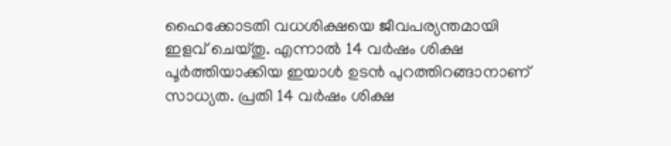ഹൈക്കോടതി വധശിക്ഷയെ ജീവപര്യന്തമായി ഇളവ് ചെയ്തു. എന്നാല്‍ 14 വര്‍ഷം ശിക്ഷ പൂര്‍ത്തിയാക്കിയ ഇയാള്‍ ഉടന്‍ പുറത്തിറങ്ങാനാണ് സാധ്യത. പ്രതി 14 വര്‍ഷം ശിക്ഷ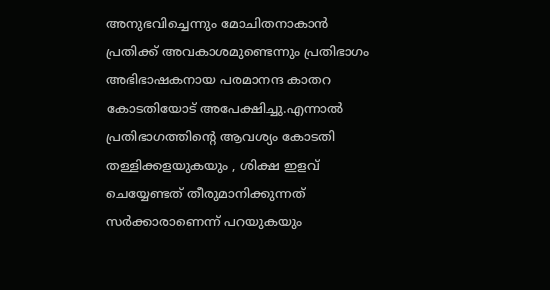അനുഭവിച്ചെന്നും മോചിതനാകാന്‍ പ്രതിക്ക് അവകാശമുണ്ടെന്നും പ്രതിഭാഗം അഭിഭാഷകനായ പരമാനന്ദ കാതറ കോടതിയോട് അപേക്ഷിച്ചു.എന്നാല്‍ പ്രതിഭാഗത്തിന്റെ ആവശ്യം കോടതി തള്ളിക്കളയുകയും , ശിക്ഷ ഇളവ് ചെയ്യേണ്ടത് തീരുമാനിക്കുന്നത് സര്‍ക്കാരാണെന്ന് പറയുകയും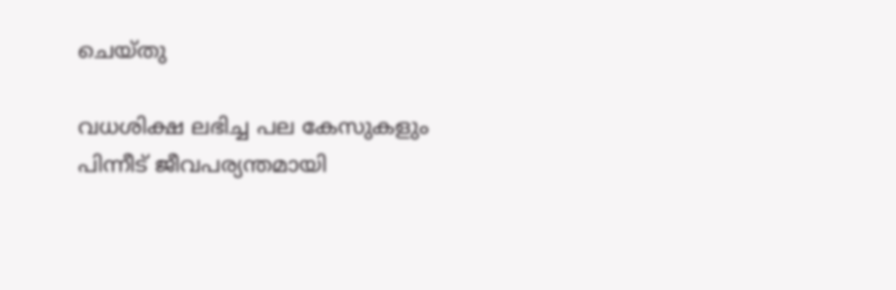ചെയ്തു

വധശിക്ഷ ലഭിച്ച പല കേസുകളും പിന്നീട് ജീവപര്യന്തമായി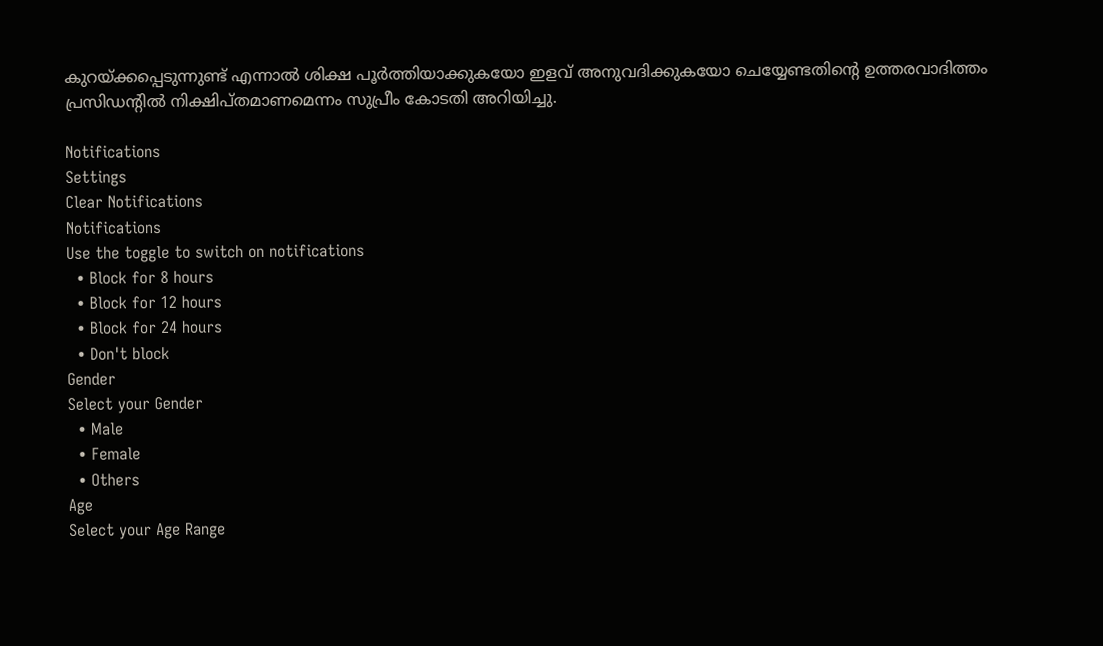കുറയ്ക്കപ്പെടുന്നുണ്ട് എന്നാല്‍ ശിക്ഷ പൂര്‍ത്തിയാക്കുകയോ ഇളവ് അനുവദിക്കുകയോ ചെയ്യേണ്ടതിന്റെ ഉത്തരവാദിത്തം പ്രസിഡന്റില്‍ നിക്ഷിപ്തമാണമെന്നം സുപ്രീം കോടതി അറിയിച്ചു.

Notifications
Settings
Clear Notifications
Notifications
Use the toggle to switch on notifications
  • Block for 8 hours
  • Block for 12 hours
  • Block for 24 hours
  • Don't block
Gender
Select your Gender
  • Male
  • Female
  • Others
Age
Select your Age Range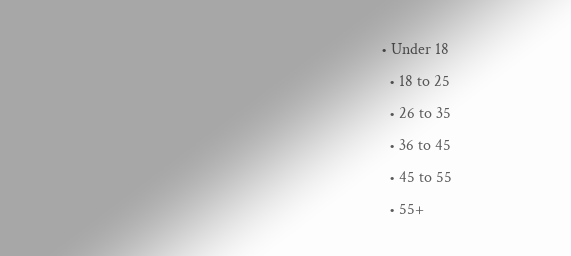• Under 18
  • 18 to 25
  • 26 to 35
  • 36 to 45
  • 45 to 55
  • 55+